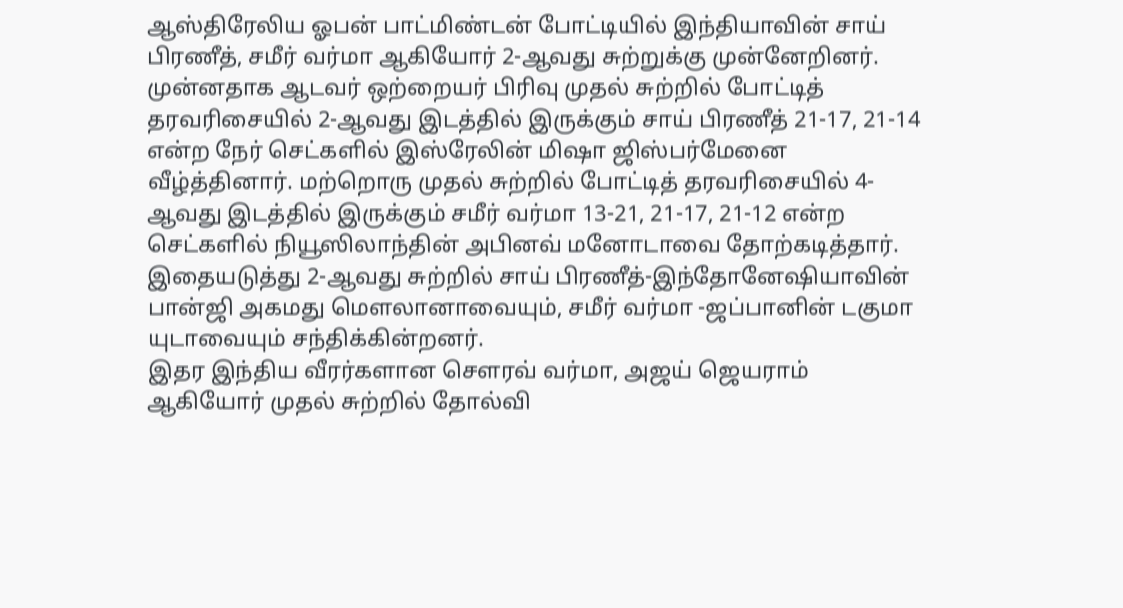ஆஸ்திரேலிய ஓபன் பாட்மிண்டன் போட்டியில் இந்தியாவின் சாய் பிரணீத், சமீர் வர்மா ஆகியோர் 2-ஆவது சுற்றுக்கு முன்னேறினர்.
முன்னதாக ஆடவர் ஒற்றையர் பிரிவு முதல் சுற்றில் போட்டித் தரவரிசையில் 2-ஆவது இடத்தில் இருக்கும் சாய் பிரணீத் 21-17, 21-14 என்ற நேர் செட்களில் இஸ்ரேலின் மிஷா ஜிஸ்பர்மேனை வீழ்த்தினார். மற்றொரு முதல் சுற்றில் போட்டித் தரவரிசையில் 4-ஆவது இடத்தில் இருக்கும் சமீர் வர்மா 13-21, 21-17, 21-12 என்ற செட்களில் நியூஸிலாந்தின் அபினவ் மனோடாவை தோற்கடித்தார்.
இதையடுத்து 2-ஆவது சுற்றில் சாய் பிரணீத்-இந்தோனேஷியாவின் பான்ஜி அகமது மெளலானாவையும், சமீர் வர்மா -ஜப்பானின் டகுமா யுடாவையும் சந்திக்கின்றனர்.
இதர இந்திய வீரர்களான செளரவ் வர்மா, அஜய் ஜெயராம் ஆகியோர் முதல் சுற்றில் தோல்வி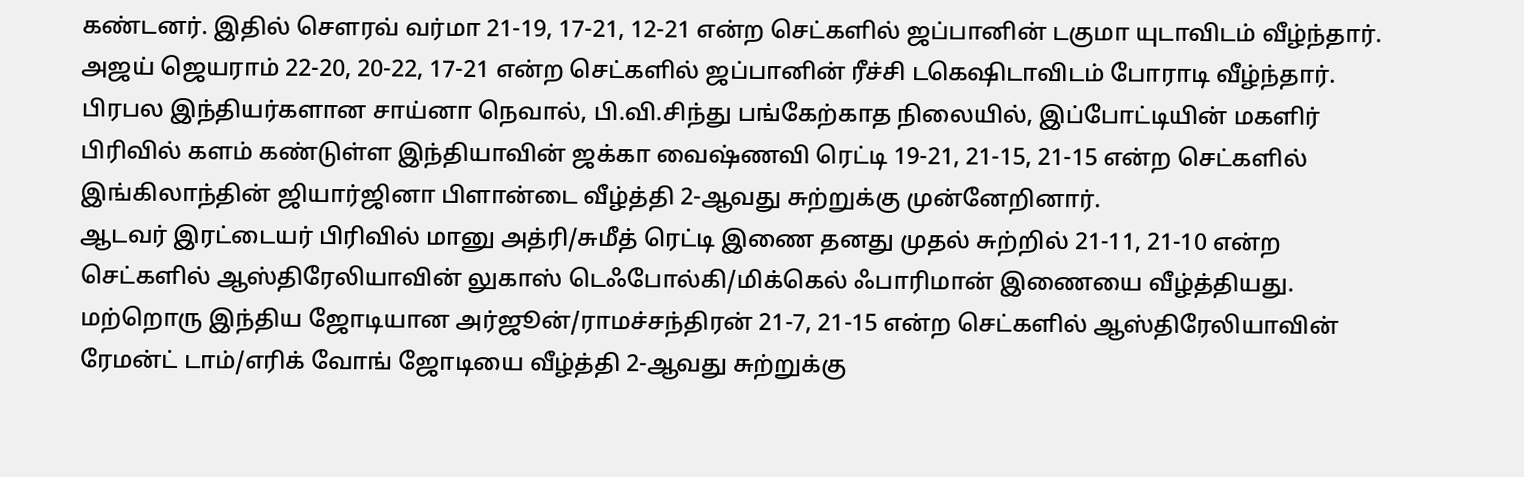கண்டனர். இதில் செளரவ் வர்மா 21-19, 17-21, 12-21 என்ற செட்களில் ஜப்பானின் டகுமா யுடாவிடம் வீழ்ந்தார். அஜய் ஜெயராம் 22-20, 20-22, 17-21 என்ற செட்களில் ஜப்பானின் ரீச்சி டகெஷிடாவிடம் போராடி வீழ்ந்தார்.
பிரபல இந்தியர்களான சாய்னா நெவால், பி.வி.சிந்து பங்கேற்காத நிலையில், இப்போட்டியின் மகளிர் பிரிவில் களம் கண்டுள்ள இந்தியாவின் ஜக்கா வைஷ்ணவி ரெட்டி 19-21, 21-15, 21-15 என்ற செட்களில் இங்கிலாந்தின் ஜியார்ஜினா பிளான்டை வீழ்த்தி 2-ஆவது சுற்றுக்கு முன்னேறினார்.
ஆடவர் இரட்டையர் பிரிவில் மானு அத்ரி/சுமீத் ரெட்டி இணை தனது முதல் சுற்றில் 21-11, 21-10 என்ற செட்களில் ஆஸ்திரேலியாவின் லுகாஸ் டெஃபோல்கி/மிக்கெல் ஃபாரிமான் இணையை வீழ்த்தியது. மற்றொரு இந்திய ஜோடியான அர்ஜூன்/ராமச்சந்திரன் 21-7, 21-15 என்ற செட்களில் ஆஸ்திரேலியாவின் ரேமன்ட் டாம்/எரிக் வோங் ஜோடியை வீழ்த்தி 2-ஆவது சுற்றுக்கு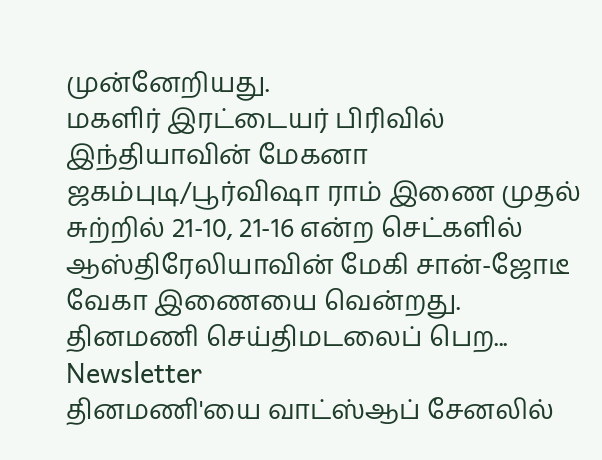முன்னேறியது.
மகளிர் இரட்டையர் பிரிவில் இந்தியாவின் மேகனா ஜகம்புடி/பூர்விஷா ராம் இணை முதல் சுற்றில் 21-10, 21-16 என்ற செட்களில் ஆஸ்திரேலியாவின் மேகி சான்-ஜோடீ வேகா இணையை வென்றது.
தினமணி செய்திமடலைப் பெற... Newsletter
தினமணி'யை வாட்ஸ்ஆப் சேனலில்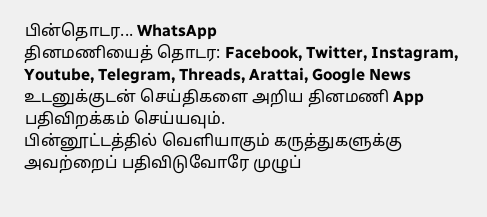பின்தொடர... WhatsApp
தினமணியைத் தொடர: Facebook, Twitter, Instagram, Youtube, Telegram, Threads, Arattai, Google News
உடனுக்குடன் செய்திகளை அறிய தினமணி App பதிவிறக்கம் செய்யவும்.
பின்னூட்டத்தில் வெளியாகும் கருத்துகளுக்கு அவற்றைப் பதிவிடுவோரே முழுப்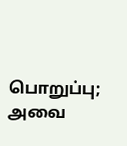பொறுப்பு; அவை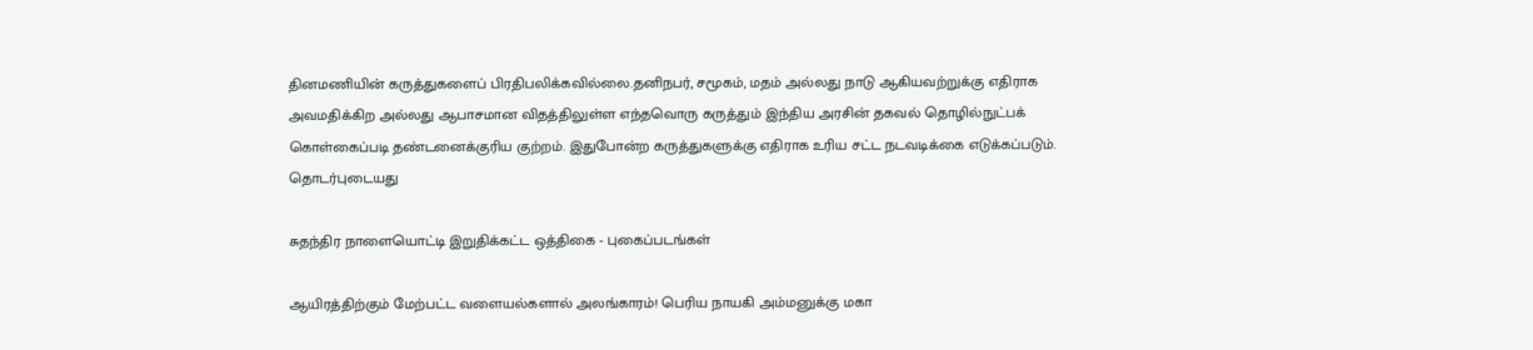தினமணியின் கருத்துகளைப் பிரதிபலிக்கவில்லை.தனிநபர், சமூகம், மதம் அல்லது நாடு ஆகியவற்றுக்கு எதிராக அவமதிக்கிற அல்லது ஆபாசமான விதத்திலுள்ள எந்தவொரு கருத்தும் இந்திய அரசின் தகவல் தொழில்நுட்பக் கொள்கைப்படி தண்டனைக்குரிய குற்றம். இதுபோன்ற கருத்துகளுக்கு எதிராக உரிய சட்ட நடவடிக்கை எடுக்கப்படும்.
தொடர்புடையது

சுதந்திர நாளையொட்டி இறுதிக்கட்ட ஒத்திகை - புகைப்படங்கள்

ஆயிரத்திற்கும் மேற்பட்ட வளையல்களால் அலங்காரம்! பெரிய நாயகி அம்மனுக்கு மகா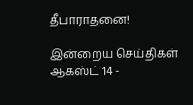தீபாராதனை!

இன்றைய செய்திகள் ஆகஸ்ட் 14 -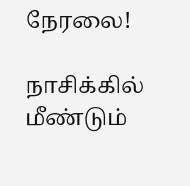நேரலை!

நாசிக்கில் மீண்டும்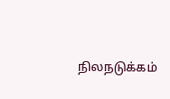நிலநடுக்கம்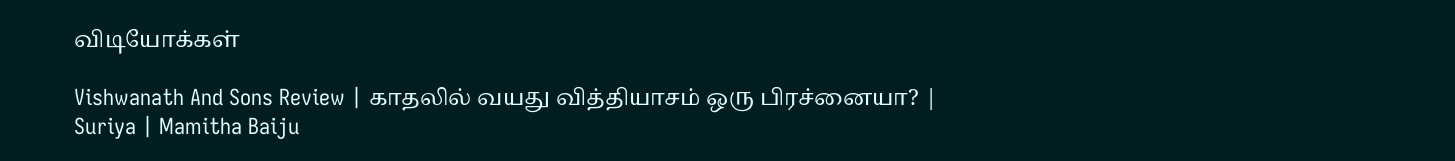விடியோக்கள்

Vishwanath And Sons Review | காதலில் வயது வித்தியாசம் ஒரு பிரச்னையா? | Suriya | Mamitha Baiju